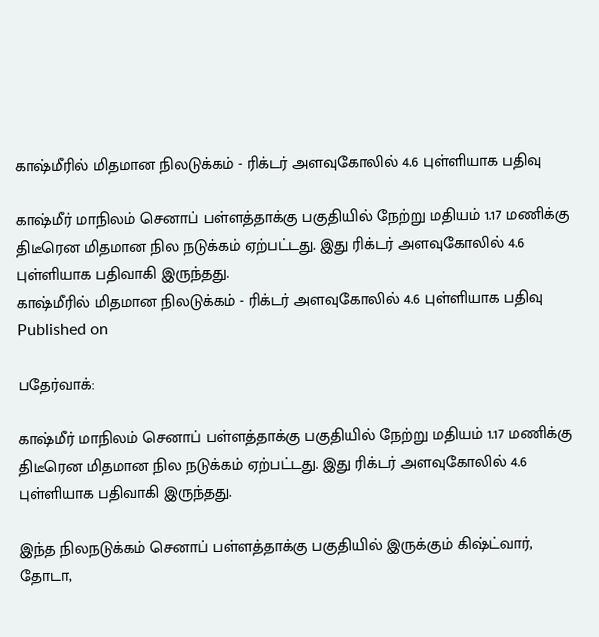காஷ்மீரில் மிதமான நிலடுக்கம் - ரிக்டர் அளவுகோலில் 4.6 புள்ளியாக பதிவு

காஷ்மீர் மாநிலம் செனாப் பள்ளத்தாக்கு பகுதியில் நேற்று மதியம் 1.17 மணிக்கு திடீரென மிதமான நில நடுக்கம் ஏற்பட்டது. இது ரிக்டர் அளவுகோலில் 4.6 புள்ளியாக பதிவாகி இருந்தது.
காஷ்மீரில் மிதமான நிலடுக்கம் - ரிக்டர் அளவுகோலில் 4.6 புள்ளியாக பதிவு
Published on

பதேர்வாக்:

காஷ்மீர் மாநிலம் செனாப் பள்ளத்தாக்கு பகுதியில் நேற்று மதியம் 1.17 மணிக்கு திடீரென மிதமான நில நடுக்கம் ஏற்பட்டது. இது ரிக்டர் அளவுகோலில் 4.6 புள்ளியாக பதிவாகி இருந்தது.

இந்த நிலநடுக்கம் செனாப் பள்ளத்தாக்கு பகுதியில் இருக்கும் கிஷ்ட்வார், தோடா,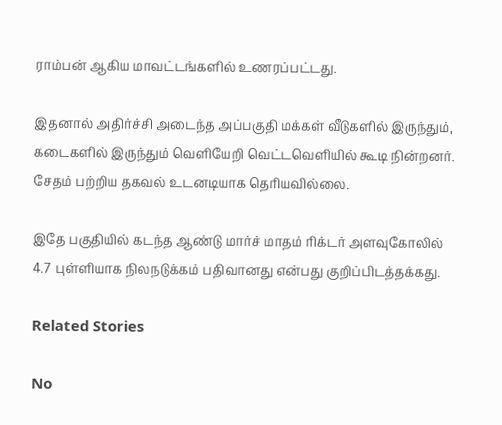ராம்பன் ஆகிய மாவட்டங்களில் உணரப்பட்டது.

இதனால் அதிர்ச்சி அடைந்த அப்பகுதி மக்கள் வீடுகளில் இருந்தும், கடைகளில் இருந்தும் வெளியேறி வெட்டவெளியில் கூடி நின்றனர். சேதம் பற்றிய தகவல் உடனடியாக தெரியவில்லை.

இதே பகுதியில் கடந்த ஆண்டு மார்ச் மாதம் ரிக்டர் அளவுகோலில் 4.7 புள்ளியாக நிலநடுக்கம் பதிவானது என்பது குறிப்பிடத்தக்கது.

Related Stories

No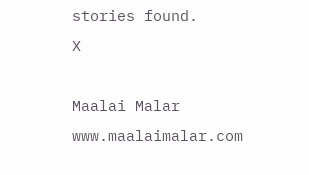stories found.
X

Maalai Malar
www.maalaimalar.com